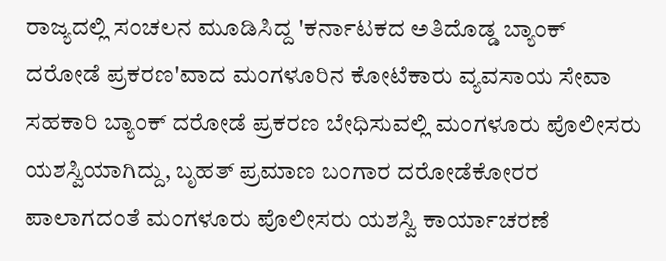ರಾಜ್ಯದಲ್ಲಿ ಸಂಚಲನ ಮೂಡಿಸಿದ್ದ 'ಕರ್ನಾಟಕದ ಅತಿದೊಡ್ಡ ಬ್ಯಾಂಕ್ ದರೋಡೆ ಪ್ರಕರಣ'ವಾದ ಮಂಗಳೂರಿನ ಕೋಟೆಕಾರು ವ್ಯವಸಾಯ ಸೇವಾ ಸಹಕಾರಿ ಬ್ಯಾಂಕ್ ದರೋಡೆ ಪ್ರಕರಣ ಬೇಧಿಸುವಲ್ಲಿ ಮಂಗಳೂರು ಪೊಲೀಸರು ಯಶಸ್ವಿಯಾಗಿದ್ದು, ಬೃಹತ್ ಪ್ರಮಾಣ ಬಂಗಾರ ದರೋಡೆಕೋರರ ಪಾಲಾಗದಂತೆ ಮಂಗಳೂರು ಪೊಲೀಸರು ಯಶಸ್ವಿ ಕಾರ್ಯಾಚರಣೆ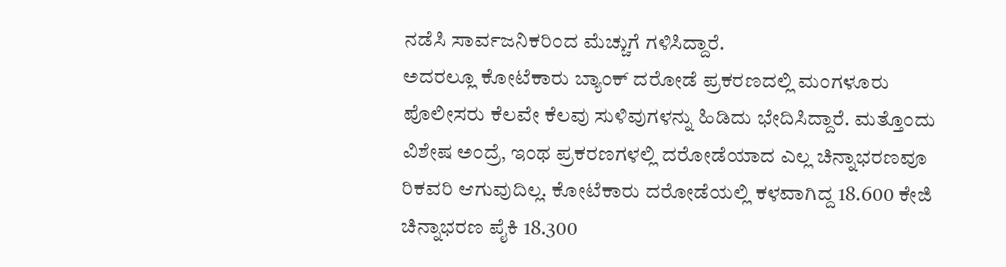ನಡೆಸಿ ಸಾರ್ವಜನಿಕರಿಂದ ಮೆಚ್ಚುಗೆ ಗಳಿಸಿದ್ದಾರೆ.
ಅದರಲ್ಲೂ ಕೋಟೆಕಾರು ಬ್ಯಾಂಕ್ ದರೋಡೆ ಪ್ರಕರಣದಲ್ಲಿ ಮಂಗಳೂರು ಪೊಲೀಸರು ಕೆಲವೇ ಕೆಲವು ಸುಳಿವುಗಳನ್ನು ಹಿಡಿದು ಭೇದಿಸಿದ್ದಾರೆ. ಮತ್ತೊಂದು ವಿಶೇಷ ಅಂದ್ರೆ, ಇಂಥ ಪ್ರಕರಣಗಳಲ್ಲಿ ದರೋಡೆಯಾದ ಎಲ್ಲ ಚಿನ್ನಾಭರಣವೂ ರಿಕವರಿ ಆಗುವುದಿಲ್ಲ. ಕೋಟೆಕಾರು ದರೋಡೆಯಲ್ಲಿ ಕಳವಾಗಿದ್ದ 18.600 ಕೇಜಿ ಚಿನ್ನಾಭರಣ ಪೈಕಿ 18.300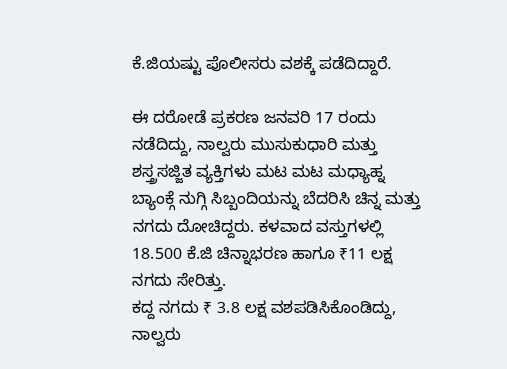ಕೆ.ಜಿಯಷ್ಟು ಪೊಲೀಸರು ವಶಕ್ಕೆ ಪಡೆದಿದ್ದಾರೆ.

ಈ ದರೋಡೆ ಪ್ರಕರಣ ಜನವರಿ 17 ರಂದು ನಡೆದಿದ್ದು, ನಾಲ್ವರು ಮುಸುಕುಧಾರಿ ಮತ್ತು ಶಸ್ತ್ರಸಜ್ಜಿತ ವ್ಯಕ್ತಿಗಳು ಮಟ ಮಟ ಮಧ್ಯಾಹ್ನ ಬ್ಯಾಂಕ್ಗೆ ನುಗ್ಗಿ ಸಿಬ್ಬಂದಿಯನ್ನು ಬೆದರಿಸಿ ಚಿನ್ನ ಮತ್ತು ನಗದು ದೋಚಿದ್ದರು. ಕಳವಾದ ವಸ್ತುಗಳಲ್ಲಿ 18.500 ಕೆ.ಜಿ ಚಿನ್ನಾಭರಣ ಹಾಗೂ ₹11 ಲಕ್ಷ ನಗದು ಸೇರಿತ್ತು.
ಕದ್ದ ನಗದು ₹ 3.8 ಲಕ್ಷ ವಶಪಡಿಸಿಕೊಂಡಿದ್ದು, ನಾಲ್ವರು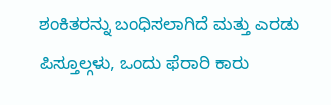ಶಂಕಿತರನ್ನು ಬಂಧಿಸಲಾಗಿದೆ ಮತ್ತು ಎರಡು ಪಿಸ್ತೂಲ್ಗಳು, ಒಂದು ಫೆರಾರಿ ಕಾರು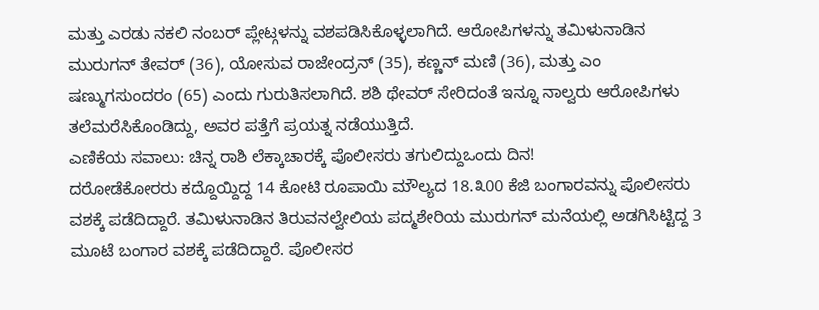ಮತ್ತು ಎರಡು ನಕಲಿ ನಂಬರ್ ಪ್ಲೇಟ್ಗಳನ್ನು ವಶಪಡಿಸಿಕೊಳ್ಳಲಾಗಿದೆ. ಆರೋಪಿಗಳನ್ನು ತಮಿಳುನಾಡಿನ ಮುರುಗನ್ ತೇವರ್ (36), ಯೋಸುವ ರಾಜೇಂದ್ರನ್ (35), ಕಣ್ಣನ್ ಮಣಿ (36), ಮತ್ತು ಎಂ ಷಣ್ಮುಗಸುಂದರಂ (65) ಎಂದು ಗುರುತಿಸಲಾಗಿದೆ. ಶಶಿ ಥೇವರ್ ಸೇರಿದಂತೆ ಇನ್ನೂ ನಾಲ್ವರು ಆರೋಪಿಗಳು ತಲೆಮರೆಸಿಕೊಂಡಿದ್ದು, ಅವರ ಪತ್ತೆಗೆ ಪ್ರಯತ್ನ ನಡೆಯುತ್ತಿದೆ.
ಎಣಿಕೆಯ ಸವಾಲು: ಚಿನ್ನ ರಾಶಿ ಲೆಕ್ಕಾಚಾರಕ್ಕೆ ಪೊಲೀಸರು ತಗುಲಿದ್ದುಒಂದು ದಿನ!
ದರೋಡೆಕೋರರು ಕದ್ದೊಯ್ದಿದ್ದ 14 ಕೋಟಿ ರೂಪಾಯಿ ಮೌಲ್ಯದ 18.೩00 ಕೆಜಿ ಬಂಗಾರವನ್ನು ಪೊಲೀಸರು ವಶಕ್ಕೆ ಪಡೆದಿದ್ದಾರೆ. ತಮಿಳುನಾಡಿನ ತಿರುವನಲ್ವೇಲಿಯ ಪದ್ಮಶೇರಿಯ ಮುರುಗನ್ ಮನೆಯಲ್ಲಿ ಅಡಗಿಸಿಟ್ಟಿದ್ದ 3 ಮೂಟೆ ಬಂಗಾರ ವಶಕ್ಕೆ ಪಡೆದಿದ್ದಾರೆ. ಪೊಲೀಸರ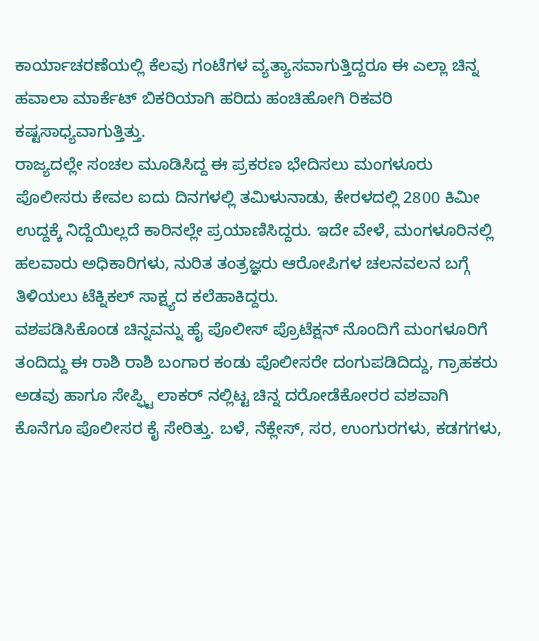ಕಾರ್ಯಾಚರಣೆಯಲ್ಲಿ ಕೆಲವು ಗಂಟೆಗಳ ವ್ಯತ್ಯಾಸವಾಗುತ್ತಿದ್ದರೂ ಈ ಎಲ್ಲಾ ಚಿನ್ನ ಹವಾಲಾ ಮಾರ್ಕೆಟ್ ಬಿಕರಿಯಾಗಿ ಹರಿದು ಹಂಚಿಹೋಗಿ ರಿಕವರಿ ಕಷ್ಟಸಾಧ್ಯವಾಗುತ್ತಿತ್ತು.
ರಾಜ್ಯದಲ್ಲೇ ಸಂಚಲ ಮೂಡಿಸಿದ್ದ ಈ ಪ್ರಕರಣ ಭೇದಿಸಲು ಮಂಗಳೂರು ಪೊಲೀಸರು ಕೇವಲ ಐದು ದಿನಗಳಲ್ಲಿ ತಮಿಳುನಾಡು, ಕೇರಳದಲ್ಲಿ 2800 ಕಿಮೀ ಉದ್ದಕ್ಕೆ ನಿದ್ದೆಯಿಲ್ಲದೆ ಕಾರಿನಲ್ಲೇ ಪ್ರಯಾಣಿಸಿದ್ದರು. ಇದೇ ವೇಳೆ, ಮಂಗಳೂರಿನಲ್ಲಿ ಹಲವಾರು ಅಧಿಕಾರಿಗಳು, ನುರಿತ ತಂತ್ರಜ್ಞರು ಆರೋಪಿಗಳ ಚಲನವಲನ ಬಗ್ಗೆ ತಿಳಿಯಲು ಟೆಕ್ನಿಕಲ್ ಸಾಕ್ಷ್ಯದ ಕಲೆಹಾಕಿದ್ದರು.
ವಶಪಡಿಸಿಕೊಂಡ ಚಿನ್ನವನ್ನು ಹೈ ಪೊಲೀಸ್ ಪ್ರೊಟೆಕ್ಷನ್ ನೊಂದಿಗೆ ಮಂಗಳೂರಿಗೆ ತಂದಿದ್ದು ಈ ರಾಶಿ ರಾಶಿ ಬಂಗಾರ ಕಂಡು ಪೊಲೀಸರೇ ದಂಗುಪಡಿದಿದ್ದು, ಗ್ರಾಹಕರು ಅಡವು ಹಾಗೂ ಸೇಪ್ಫ್ಟಿ ಲಾಕರ್ ನಲ್ಲಿಟ್ಟ ಚಿನ್ನ ದರೋಡೆಕೋರರ ವಶವಾಗಿ ಕೊನೆಗೂ ಪೊಲೀಸರ ಕೈ ಸೇರಿತ್ತು. ಬಳೆ, ನೆಕ್ಲೇಸ್, ಸರ, ಉಂಗುರಗಳು, ಕಡಗಗಳು,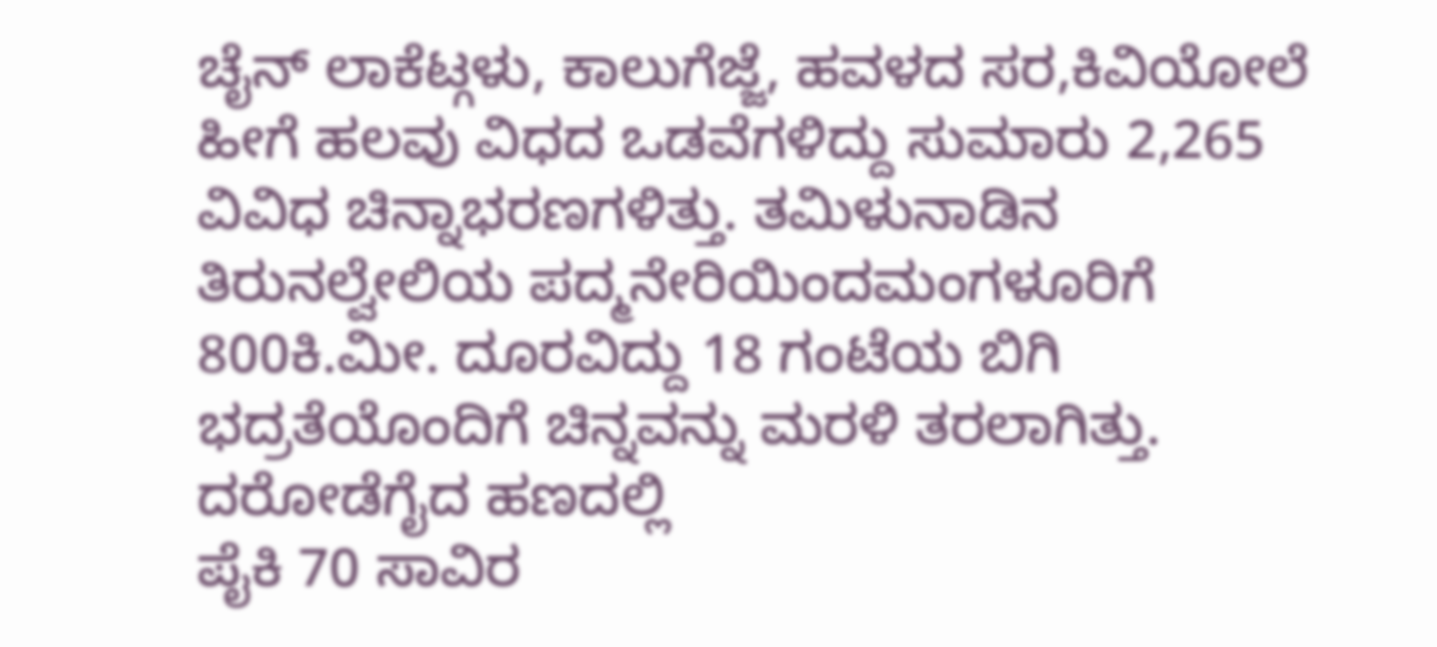ಚೈನ್ ಲಾಕೆಟ್ಗಳು, ಕಾಲುಗೆಜ್ಜೆ, ಹವಳದ ಸರ,ಕಿವಿಯೋಲೆ ಹೀಗೆ ಹಲವು ವಿಧದ ಒಡವೆಗಳಿದ್ದು ಸುಮಾರು 2,265 ವಿವಿಧ ಚಿನ್ನಾಭರಣಗಳಿತ್ತು. ತಮಿಳುನಾಡಿನ ತಿರುನಲ್ವೇಲಿಯ ಪದ್ಮನೇರಿಯಿಂದಮಂಗಳೂರಿಗೆ 800ಕಿ.ಮೀ. ದೂರವಿದ್ದು 18 ಗಂಟೆಯ ಬಿಗಿ ಭದ್ರತೆಯೊಂದಿಗೆ ಚಿನ್ನವನ್ನು ಮರಳಿ ತರಲಾಗಿತ್ತು. ದರೋಡೆಗೈದ ಹಣದಲ್ಲಿ
ಪೈಕಿ 70 ಸಾವಿರ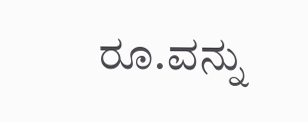ರೂ.ವನ್ನು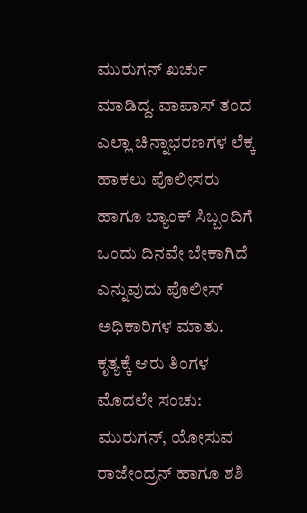ಮುರುಗನ್ ಖರ್ಚು ಮಾಡಿದ್ದ. ವಾಪಾಸ್ ತಂದ ಎಲ್ಲಾ ಚಿನ್ನಾಭರಣಗಳ ಲೆಕ್ಕ ಹಾಕಲು ಪೊಲೀಸರು ಹಾಗೂ ಬ್ಯಾಂಕ್ ಸಿಬ್ಬಂದಿಗೆ ಒಂದು ದಿನವೇ ಬೇಕಾಗಿದೆ ಎನ್ನುವುದು ಪೊಲೀಸ್ ಅಧಿಕಾರಿಗಳ ಮಾತು.
ಕೃತ್ಯಕ್ಕೆ ಆರು ತಿಂಗಳ ಮೊದಲೇ ಸಂಚು:
ಮುರುಗನ್, ಯೋಸುವ ರಾಜೇಂದ್ರನ್ ಹಾಗೂ ಶಶಿ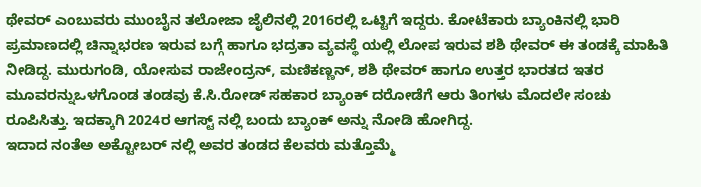ಥೇವರ್ ಎಂಬುವರು ಮುಂಬೈನ ತಲೋಜಾ ಜೈಲಿನಲ್ಲಿ 2016ರಲ್ಲಿ ಒಟ್ಟಿಗೆ ಇದ್ದರು. ಕೋಟೆಕಾರು ಬ್ಯಾಂಕಿನಲ್ಲಿ ಭಾರಿ ಪ್ರಮಾಣದಲ್ಲಿ ಚಿನ್ನಾಭರಣ ಇರುವ ಬಗ್ಗೆ ಹಾಗೂ ಭದ್ರತಾ ವ್ಯವಸ್ಥೆ ಯಲ್ಲಿ ಲೋಪ ಇರುವ ಶಶಿ ಥೇವರ್ ಈ ತಂಡಕ್ಕೆ ಮಾಹಿತಿ ನೀಡಿದ್ದ. ಮುರುಗಂಡಿ, ಯೋಸುವ ರಾಜೇಂದ್ರನ್, ಮಣಿಕಣ್ಣನ್, ಶಶಿ ಥೇವರ್ ಹಾಗೂ ಉತ್ತರ ಭಾರತದ ಇತರ ಮೂವರನ್ನುಒಳಗೊಂಡ ತಂಡವು ಕೆ.ಸಿ.ರೋಡ್ ಸಹಕಾರ ಬ್ಯಾಂಕ್ ದರೋಡೆಗೆ ಆರು ತಿಂಗಳು ಮೊದಲೇ ಸಂಚು ರೂಪಿಸಿತ್ತು. ಇದಕ್ಕಾಗಿ 2024ರ ಆಗಸ್ಟ್ ನಲ್ಲಿ ಬಂದು ಬ್ಯಾಂಕ್ ಅನ್ನು ನೋಡಿ ಹೋಗಿದ್ದ.
ಇದಾದ ನಂತೆಅ ಅಕ್ಟೋಬರ್ ನಲ್ಲಿ ಅವರ ತಂಡದ ಕೆಲವರು ಮತ್ತೊಮ್ಮೆ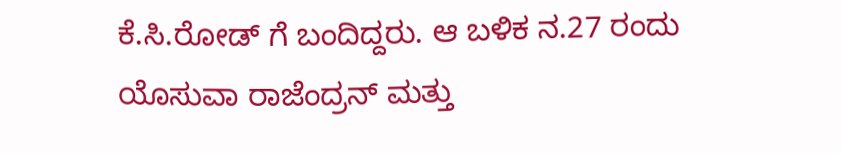ಕೆ.ಸಿ.ರೋಡ್ ಗೆ ಬಂದಿದ್ದರು. ಆ ಬಳಿಕ ನ.27 ರಂದು ಯೊಸುವಾ ರಾಜೆಂದ್ರನ್ ಮತ್ತು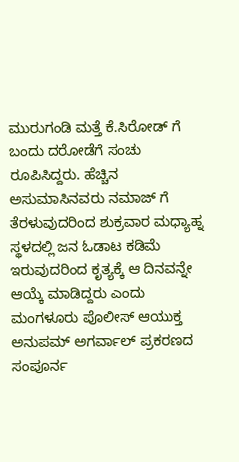ಮುರುಗಂಡಿ ಮತ್ತೆ ಕೆ.ಸಿರೋಡ್ ಗೆ ಬಂದು ದರೋಡೆಗೆ ಸಂಚು ರೂಪಿಸಿದ್ದರು. ಹೆಚ್ಚಿನ ಅಸುಮಾಸಿನವರು ನಮಾಜ್ ಗೆ ತೆರಳುವುದರಿಂದ ಶುಕ್ರವಾರ ಮಧ್ಯಾಹ್ನ ಸ್ಥಳದಲ್ಲಿ ಜನ ಓಡಾಟ ಕಡಿಮೆ ಇರುವುದರಿಂದ ಕೃತ್ಯಕ್ಕೆ ಆ ದಿನವನ್ನೇ ಆಯ್ಕೆ ಮಾಡಿದ್ದರು ಎಂದು ಮಂಗಳೂರು ಪೊಲೀಸ್ ಆಯುಕ್ತ ಅನುಪಮ್ ಅಗರ್ವಾಲ್ ಪ್ರಕರಣದ ಸಂಪೂರ್ನ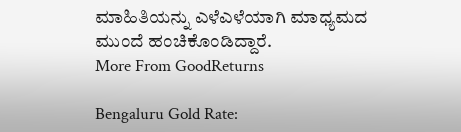ಮಾಹಿತಿಯನ್ನು ಎಳೆಎಳೆಯಾಗಿ ಮಾಧ್ಯಮದ ಮುಂದೆ ಹಂಚಿಕೊಂಡಿದ್ದಾರೆ.
More From GoodReturns

Bengaluru Gold Rate: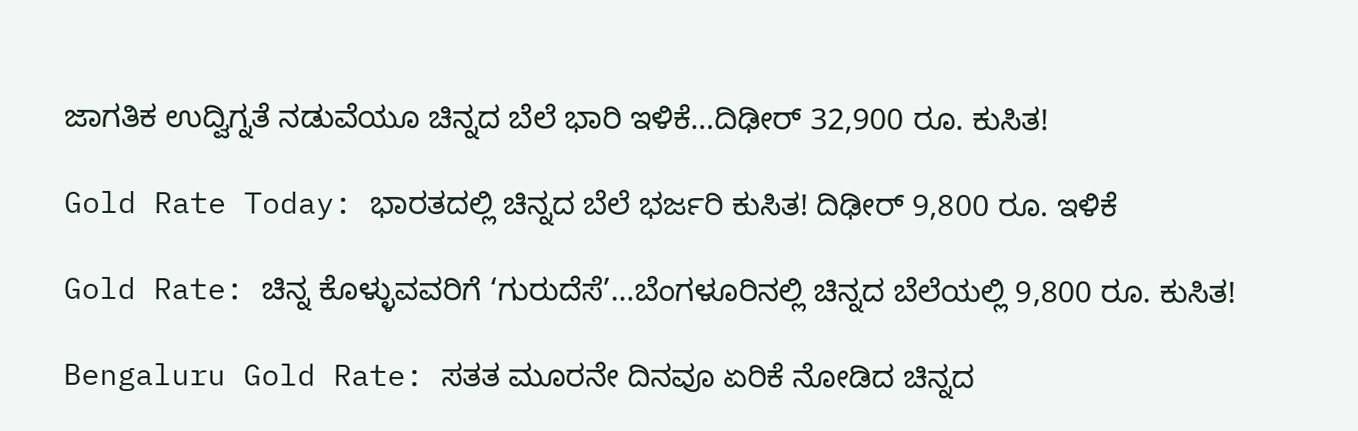ಜಾಗತಿಕ ಉದ್ವಿಗ್ನತೆ ನಡುವೆಯೂ ಚಿನ್ನದ ಬೆಲೆ ಭಾರಿ ಇಳಿಕೆ…ದಿಢೀರ್ 32,900 ರೂ. ಕುಸಿತ!

Gold Rate Today: ಭಾರತದಲ್ಲಿ ಚಿನ್ನದ ಬೆಲೆ ಭರ್ಜರಿ ಕುಸಿತ! ದಿಢೀರ್ 9,800 ರೂ. ಇಳಿಕೆ

Gold Rate: ಚಿನ್ನ ಕೊಳ್ಳುವವರಿಗೆ ‘ಗುರುದೆಸೆ’…ಬೆಂಗಳೂರಿನಲ್ಲಿ ಚಿನ್ನದ ಬೆಲೆಯಲ್ಲಿ 9,800 ರೂ. ಕುಸಿತ!

Bengaluru Gold Rate: ಸತತ ಮೂರನೇ ದಿನವೂ ಏರಿಕೆ ನೋಡಿದ ಚಿನ್ನದ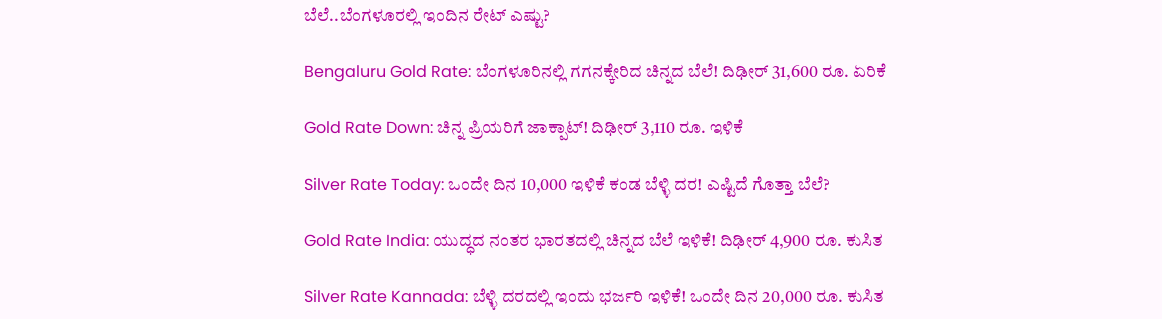ಬೆಲೆ..ಬೆಂಗಳೂರಲ್ಲಿ ಇಂದಿನ ರೇಟ್ ಎಷ್ಟು?

Bengaluru Gold Rate: ಬೆಂಗಳೂರಿನಲ್ಲಿ ಗಗನಕ್ಕೇರಿದ ಚಿನ್ನದ ಬೆಲೆ! ದಿಢೀರ್ 31,600 ರೂ. ಏರಿಕೆ

Gold Rate Down: ಚಿನ್ನ ಪ್ರಿಯರಿಗೆ ಜಾಕ್ಪಾಟ್! ದಿಢೀರ್ 3,110 ರೂ. ಇಳಿಕೆ

Silver Rate Today: ಒಂದೇ ದಿನ 10,000 ಇಳಿಕೆ ಕಂಡ ಬೆಳ್ಳಿ ದರ! ಎಷ್ಟಿದೆ ಗೊತ್ತಾ ಬೆಲೆ?

Gold Rate India: ಯುದ್ಧದ ನಂತರ ಭಾರತದಲ್ಲಿ ಚಿನ್ನದ ಬೆಲೆ ಇಳಿಕೆ! ದಿಢೀರ್ 4,900 ರೂ. ಕುಸಿತ

Silver Rate Kannada: ಬೆಳ್ಳಿ ದರದಲ್ಲಿ ಇಂದು ಭರ್ಜರಿ ಇಳಿಕೆ! ಒಂದೇ ದಿನ 20,000 ರೂ. ಕುಸಿತ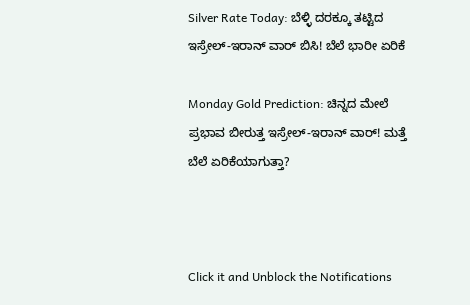Silver Rate Today: ಬೆಳ್ಳಿ ದರಕ್ಕೂ ತಟ್ಟಿದ ಇಸ್ರೇಲ್-ಇರಾನ್ ವಾರ್ ಬಿಸಿ! ಬೆಲೆ ಭಾರೀ ಏರಿಕೆ

Monday Gold Prediction: ಚಿನ್ನದ ಮೇಲೆ ಪ್ರಭಾವ ಬೀರುತ್ತ ಇಸ್ರೇಲ್-ಇರಾನ್ ವಾರ್! ಮತ್ತೆ ಬೆಲೆ ಏರಿಕೆಯಾಗುತ್ತಾ?



Click it and Unblock the Notifications